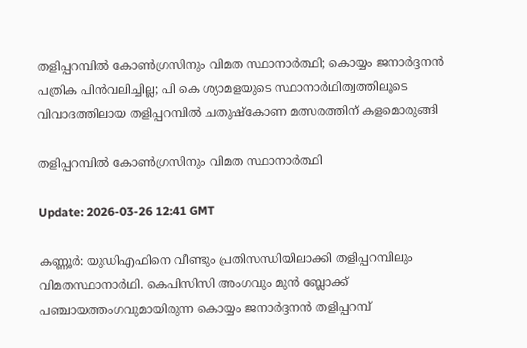തളിപ്പറമ്പില്‍ കോണ്‍ഗ്രസിനും വിമത സ്ഥാനാര്‍ത്ഥി; കൊയ്യം ജനാര്‍ദ്ദനന്‍ പത്രിക പിന്‍വലിച്ചില്ല; പി കെ ശ്യാമളയുടെ സ്ഥാനാര്‍ഥിത്വത്തിലൂടെ വിവാദത്തിലായ തളിപ്പറമ്പില്‍ ചതുഷ്‌കോണ മത്സരത്തിന് കളമൊരുങ്ങി

തളിപ്പറമ്പില്‍ കോണ്‍ഗ്രസിനും വിമത സ്ഥാനാര്‍ത്ഥി

Update: 2026-03-26 12:41 GMT

കണ്ണൂര്‍: യുഡിഎഫിനെ വീണ്ടും പ്രതിസന്ധിയിലാക്കി തളിപ്പറമ്പിലും വിമതസ്ഥാനാര്‍ഥി. കെപിസിസി അംഗവും മുന്‍ ബ്ലോക്ക് പഞ്ചായത്തംഗവുമായിരുന്ന കൊയ്യം ജനാര്‍ദ്ദനന്‍ തളിപ്പറമ്പ്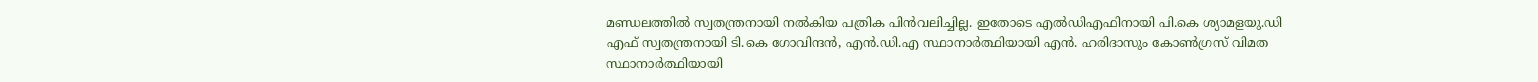മണ്ഡലത്തില്‍ സ്വതന്ത്രനായി നല്‍കിയ പത്രിക പിന്‍വലിച്ചില്ല. ഇതോടെ എല്‍ഡിഎഫിനായി പി.കെ ശ്യാമളയു.ഡി എഫ് സ്വതന്ത്രനായി ടി.കെ ഗോവിന്ദന്‍, എന്‍.ഡി.എ സ്ഥാനാര്‍ത്ഥിയായി എന്‍. ഹരിദാസും കോണ്‍ഗ്രസ് വിമത സ്ഥാനാര്‍ത്ഥിയായി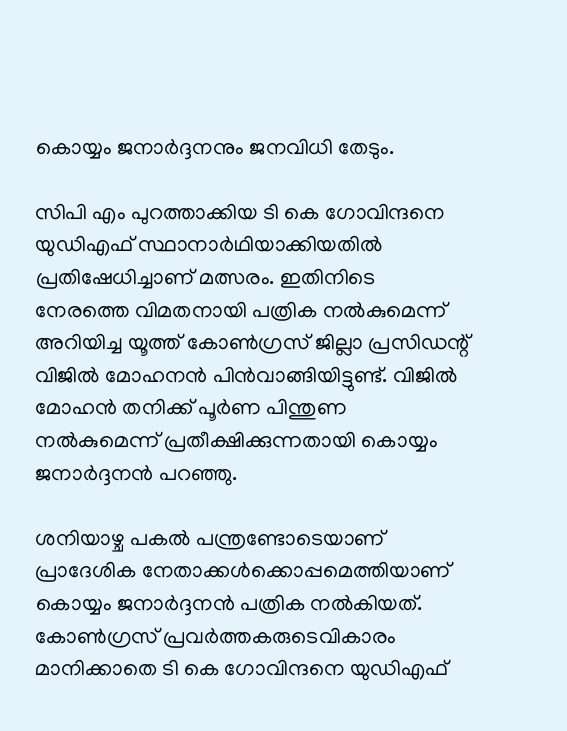കൊയ്യം ജനാര്‍ദ്ദനനും ജനവിധി തേടും.

സിപി എം പുറത്താക്കിയ ടി കെ ഗോവിന്ദനെ യുഡിഎഫ് സ്ഥാനാര്‍ഥിയാക്കിയതില്‍ പ്രതിഷേധിച്ചാണ് മത്സരം. ഇതിനിടെ നേരത്തെ വിമതനായി പത്രിക നല്‍കുമെന്ന് അറിയിച്ച യൂത്ത് കോണ്‍ഗ്രസ് ജില്ലാ പ്രസിഡന്റ് വിജില്‍ മോഹനന്‍ പിന്‍വാങ്ങിയിട്ടുണ്ട്. വിജില്‍ മോഹന്‍ തനിക്ക് പൂര്‍ണ പിന്തുണ നല്‍കുമെന്ന് പ്രതീക്ഷിക്കുന്നതായി കൊയ്യം ജനാര്‍ദ്ദനന്‍ പറഞ്ഞു.

ശനിയാഴ്ച പകല്‍ പന്ത്രണ്ടോടെയാണ് പ്രാദേശിക നേതാക്കള്‍ക്കൊപ്പമെത്തിയാണ് കൊയ്യം ജനാര്‍ദ്ദനന്‍ പത്രിക നല്‍കിയത്. കോണ്‍ഗ്രസ് പ്രവര്‍ത്തകരുടെവികാരം മാനിക്കാതെ ടി കെ ഗോവിന്ദനെ യുഡിഎഫ്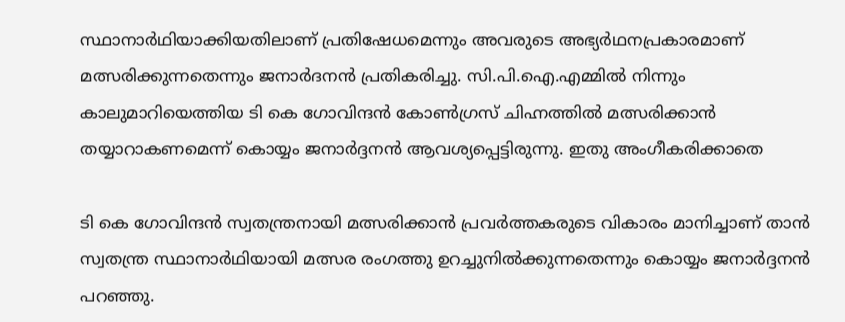സ്ഥാനാര്‍ഥിയാക്കിയതിലാണ് പ്രതിഷേധമെന്നും അവരുടെ അഭ്യര്‍ഥനപ്രകാരമാണ് മത്സരിക്കുന്നതെന്നും ജനാര്‍ദനന്‍ പ്രതികരിച്ചു. സി.പി.ഐ.എമ്മില്‍ നിന്നും കാലുമാറിയെത്തിയ ടി കെ ഗോവിന്ദന്‍ കോണ്‍ഗ്രസ് ചിഹ്നത്തില്‍ മത്സരിക്കാന്‍ തയ്യാറാകണമെന്ന് കൊയ്യം ജനാര്‍ദ്ദനന്‍ ആവശ്യപ്പെട്ടിരുന്നു. ഇതു അംഗീകരിക്കാതെ

ടി കെ ഗോവിന്ദന്‍ സ്വതന്ത്രനായി മത്സരിക്കാന്‍ പ്രവര്‍ത്തകരുടെ വികാരം മാനിച്ചാണ് താന്‍ സ്വതന്ത്ര സ്ഥാനാര്‍ഥിയായി മത്സര രംഗത്തു ഉറച്ചുനില്‍ക്കുന്നതെന്നും കൊയ്യം ജനാര്‍ദ്ദനന്‍ പറഞ്ഞു.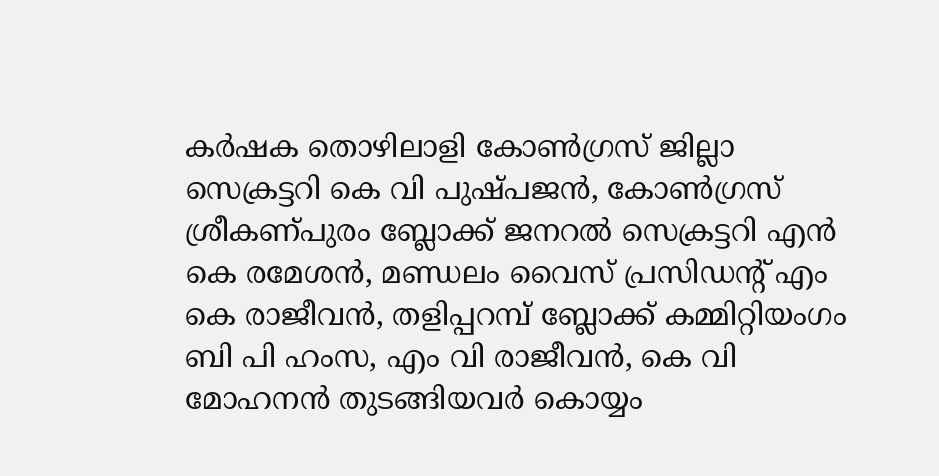കര്‍ഷക തൊഴിലാളി കോണ്‍ഗ്രസ് ജില്ലാ സെക്രട്ടറി കെ വി പുഷ്പജന്‍, കോണ്‍ഗ്രസ് ശ്രീകണ്പുരം ബ്ലോക്ക് ജനറല്‍ സെക്രട്ടറി എന്‍ കെ രമേശന്‍, മണ്ഡലം വൈസ് പ്രസിഡന്റ് എം കെ രാജീവന്‍, തളിപ്പറമ്പ് ബ്ലോക്ക് കമ്മിറ്റിയംഗം ബി പി ഹംസ, എം വി രാജീവന്‍, കെ വി മോഹനന്‍ തുടങ്ങിയവര്‍ കൊയ്യം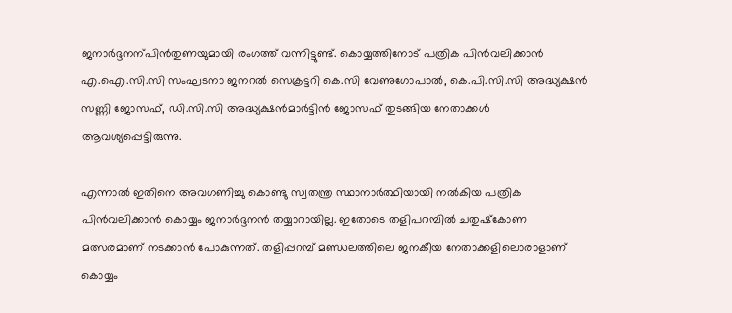ജനാര്‍ദ്ദനന്പിന്‍തുണയുമായി രംഗത്ത് വന്നിട്ടുണ്ട്. കൊയ്യത്തിനോട് പത്രിക പിന്‍വലിക്കാന്‍ എ.ഐ.സി.സി സംഘടനാ ജനറല്‍ സെക്രട്ടറി കെ.സി വേണുഗോപാല്‍, കെ.പി.സി.സി അദ്ധ്യക്ഷന്‍ സണ്ണി ജോസഫ്, ഡി.സി.സി അദ്ധ്യക്ഷന്‍മാര്‍ട്ടിന്‍ ജോസഫ് തുടങ്ങിയ നേതാക്കള്‍ ആവശ്യപ്പെട്ടിരുന്നു.

എന്നാല്‍ ഇതിനെ അവഗണിച്ചു കൊണ്ടു സ്വതന്ത്ര സ്ഥാനാര്‍ത്ഥിയായി നല്‍കിയ പത്രിക പിന്‍വലിക്കാന്‍ കൊയ്യം ജനാര്‍ദ്ദനന്‍ തയ്യാറായില്ല. ഇതോടെ തളിപറമ്പില്‍ ചതുഷ്‌കോണ മത്സരമാണ് നടക്കാന്‍ പോകുന്നത്. തളിപ്പറമ്പ് മണ്ഡലത്തിലെ ജനകീയ നേതാക്കളിലൊരാളാണ് കൊയ്യം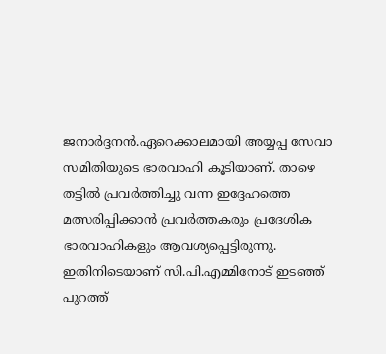ജനാര്‍ദ്ദനന്‍.ഏറെക്കാലമായി അയ്യപ്പ സേവാ സമിതിയുടെ ഭാരവാഹി കൂടിയാണ്. താഴെ തട്ടില്‍ പ്രവര്‍ത്തിച്ചു വന്ന ഇദ്ദേഹത്തെ മത്സരിപ്പിക്കാന്‍ പ്രവര്‍ത്തകരും പ്രദേശിക ഭാരവാഹികളും ആവശ്യപ്പെട്ടിരുന്നു. ഇതിനിടെയാണ് സി.പി.എമ്മിനോട് ഇടഞ്ഞ് പുറത്ത്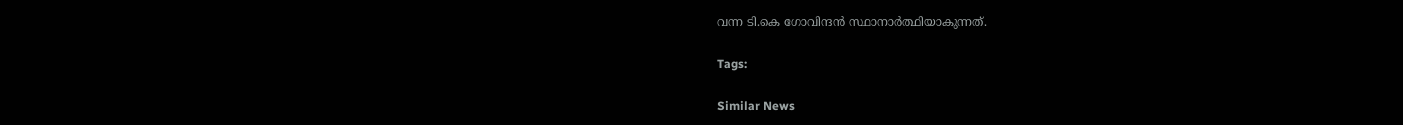വന്ന ടി.കെ ഗോവിന്ദന്‍ സ്ഥാനാര്‍ത്ഥിയാകുന്നത്.

Tags:

Similar News